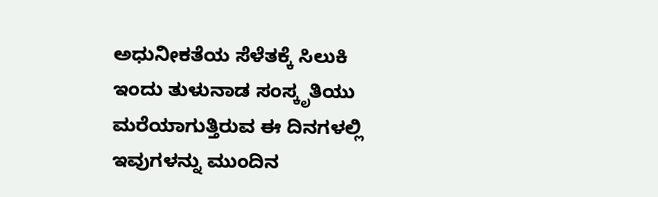ಅಧುನೀಕತೆಯ ಸೆಳೆತಕ್ಕೆ ಸಿಲುಕಿ ಇಂದು ತುಳುನಾಡ ಸಂಸ್ಕೃತಿಯು ಮರೆಯಾಗುತ್ತಿರುವ ಈ ದಿನಗಳಲ್ಲಿ ಇವುಗಳನ್ನು ಮುಂದಿನ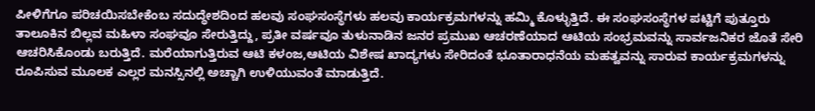ಪೀಳಿಗೆಗೂ ಪರಿಚಯಿಸಬೇಕೆಂಬ ಸದುದ್ಧೇಶದಿಂದ ಹಲವು ಸಂಘಸಂಸ್ಥೆಗಳು ಹಲವು ಕಾರ್ಯಕ್ರಮಗಳನ್ನು ಹಮ್ಮಿ ಕೊಳ್ಳುತ್ತಿದೆ. ಈ ಸಂಘಸಂಸ್ಥೆಗಳ ಪಟ್ಟಿಗೆ ಪುತ್ತೂರು ತಾಲೂಕಿನ ಬಿಲ್ಲವ ಮಹಿಳಾ ಸಂಘವೂ ಸೇರುತ್ತಿದ್ದು, ಪ್ರತೀ ವರ್ಷವೂ ತುಳುನಾಡಿನ ಜನರ ಪ್ರಮುಖ ಆಚರಣೆಯಾದ ಆಟಿಯ ಸಂಭ್ರಮವನ್ನು ಸಾರ್ವಜನಿಕರ ಜೊತೆ ಸೇರಿ ಆಚರಿಸಿಕೊಂಡು ಬರುತ್ತಿದೆ. ಮರೆಯಾಗುತ್ತಿರುವ ಆಟಿ ಕಳಂಜ,ಆಟಿಯ ವಿಶೇಷ ಖಾದ್ಯಗಳು ಸೇರಿದಂತೆ ಭೂತಾರಾಧನೆಯ ಮಹತ್ವವನ್ನು ಸಾರುವ ಕಾರ್ಯಕ್ರಮಗಳನ್ನು ರೂಪಿಸುವ ಮೂಲಕ ಎಲ್ಲರ ಮನಸ್ಸಿನಲ್ಲಿ ಅಚ್ಚಾಗಿ ಉಳಿಯುವಂತೆ ಮಾಡುತ್ತಿದೆ.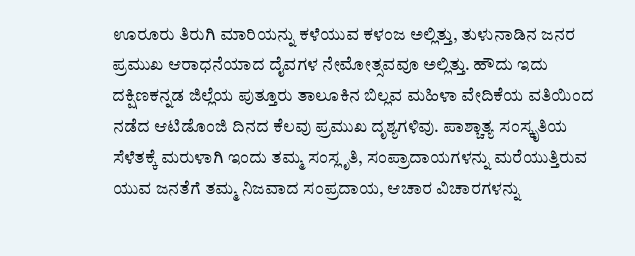ಊರೂರು ತಿರುಗಿ ಮಾರಿಯನ್ನು ಕಳೆಯುವ ಕಳಂಜ ಅಲ್ಲಿತ್ತು, ತುಳುನಾಡಿನ ಜನರ ಪ್ರಮುಖ ಆರಾಧನೆಯಾದ ದೈವಗಳ ನೇಮೋತ್ಸವವೂ ಅಲ್ಲಿತ್ತು. ಹೌದು ಇದು ದಕ್ಷಿಣಕನ್ನಡ ಜಿಲ್ಲೆಯ ಪುತ್ತೂರು ತಾಲೂಕಿನ ಬಿಲ್ಲವ ಮಹಿಳಾ ವೇದಿಕೆಯ ವತಿಯಿಂದ ನಡೆದ ಆಟಿಡೊಂಜಿ ದಿನದ ಕೆಲವು ಪ್ರಮುಖ ದೃಶ್ಯಗಳಿವು. ಪಾಶ್ಚಾತ್ಯ ಸಂಸ್ಕೃತಿಯ ಸೆಳೆತಕ್ಕೆ ಮರುಳಾಗಿ ಇಂದು ತಮ್ಮ ಸಂಸ್ಲೃತಿ, ಸಂಪ್ರಾದಾಯಗಳನ್ನು ಮರೆಯುತ್ತಿರುವ ಯುವ ಜನತೆಗೆ ತಮ್ಮ ನಿಜವಾದ ಸಂಪ್ರದಾಯ, ಆಚಾರ ವಿಚಾರಗಳನ್ನು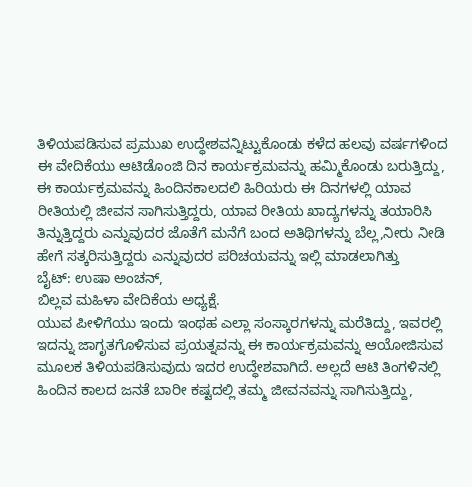ತಿಳಿಯಪಡಿಸುವ ಪ್ರಮುಖ ಉದ್ಧೇಶವನ್ನಿಟ್ಟುಕೊಂಡು ಕಳೆದ ಹಲವು ವರ್ಷಗಳಿಂದ ಈ ವೇದಿಕೆಯು ಆಟಿಡೊಂಜಿ ದಿನ ಕಾರ್ಯಕ್ರಮವನ್ನು ಹಮ್ಮಿಕೊಂಡು ಬರುತ್ತಿದ್ದು, ಈ ಕಾರ್ಯಕ್ರಮವನ್ನು ಹಿಂದಿನಕಾಲದಲಿ ಹಿರಿಯರು ಈ ದಿನಗಳಲ್ಲಿ ಯಾವ ರೀತಿಯಲ್ಲಿ ಜೀವನ ಸಾಗಿಸುತ್ತಿದ್ದರು, ಯಾವ ರೀತಿಯ ಖಾದ್ಯಗಳನ್ನು ತಯಾರಿಸಿ ತಿನ್ನುತ್ತಿದ್ದರು ಎನ್ನುವುದರ ಜೊತೆಗೆ ಮನೆಗೆ ಬಂದ ಅತಿಥಿಗಳನ್ನು ಬೆಲ್ಲ,ನೀರು ನೀಡಿ ಹೇಗೆ ಸತ್ಕರಿಸುತ್ತಿದ್ದರು ಎನ್ನುವುದರ ಪರಿಚಯವನ್ನು ಇಲ್ಲಿ ಮಾಡಲಾಗಿತ್ತು
ಬೈಟ್: ಉಷಾ ಅಂಚನ್,
ಬಿಲ್ಲವ ಮಹಿಳಾ ವೇದಿಕೆಯ ಅಧ್ಯಕ್ಷೆ.
ಯುವ ಪೀಳಿಗೆಯು ಇಂದು ಇಂಥಹ ಎಲ್ಲಾ ಸಂಸ್ಕಾರಗಳನ್ನು ಮರೆತಿದ್ದು, ಇವರಲ್ಲಿ ಇದನ್ನು ಜಾಗೃತಗೊಳಿಸುವ ಪ್ರಯತ್ನವನ್ನು ಈ ಕಾರ್ಯಕ್ರಮವನ್ನು ಆಯೋಜಿಸುವ ಮೂಲಕ ತಿಳಿಯಪಡಿಸುವುದು ಇದರ ಉದ್ಧೇಶವಾಗಿದೆ. ಅಲ್ಲದೆ ಆಟಿ ತಿಂಗಳಿನಲ್ಲಿ ಹಿಂದಿನ ಕಾಲದ ಜನತೆ ಬಾರೀ ಕಷ್ಟದಲ್ಲಿ ತಮ್ಮ ಜೀವನವನ್ನು ಸಾಗಿಸುತ್ತಿದ್ದು,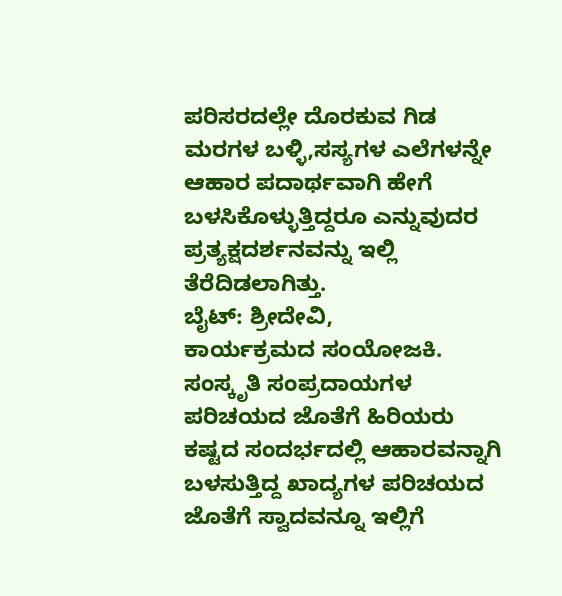ಪರಿಸರದಲ್ಲೇ ದೊರಕುವ ಗಿಡ ಮರಗಳ ಬಳ್ಳಿ,ಸಸ್ಯಗಳ ಎಲೆಗಳನ್ನೇ ಆಹಾರ ಪದಾರ್ಥವಾಗಿ ಹೇಗೆ ಬಳಸಿಕೊಳ್ಳುತ್ತಿದ್ದರೂ ಎನ್ನುವುದರ ಪ್ರತ್ಯಕ್ಷದರ್ಶನವನ್ನು ಇಲ್ಲಿ ತೆರೆದಿಡಲಾಗಿತ್ತು.
ಬೈಟ್: ಶ್ರೀದೇವಿ,
ಕಾರ್ಯಕ್ರಮದ ಸಂಯೋಜಕಿ.
ಸಂಸ್ಕೃತಿ ಸಂಪ್ರದಾಯಗಳ ಪರಿಚಯದ ಜೊತೆಗೆ ಹಿರಿಯರು ಕಷ್ಟದ ಸಂದರ್ಭದಲ್ಲಿ ಆಹಾರವನ್ನಾಗಿ ಬಳಸುತ್ತಿದ್ದ ಖಾದ್ಯಗಳ ಪರಿಚಯದ ಜೊತೆಗೆ ಸ್ವಾದವನ್ನೂ ಇಲ್ಲಿಗೆ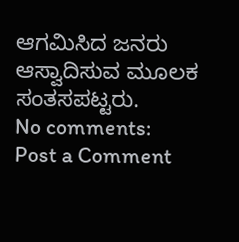ಆಗಮಿಸಿದ ಜನರು ಆಸ್ವಾದಿಸುವ ಮೂಲಕ ಸಂತಸಪಟ್ಟರು.
No comments:
Post a Comment